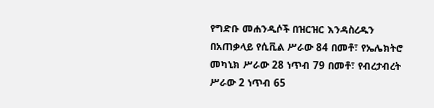የግድቡ መሐንዲሶች በዝርዝር እንዳስረዱን በአጠቃላይ የሲቪል ሥራው 84 በመቶ፣ የኤሌክትሮ መካኒክ ሥራው 28 ነጥብ 79 በመቶ፣ የብረታብረት ሥራው 2 ነጥብ 65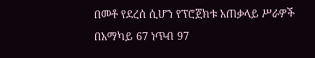በመቶ የደረሰ ሲሆን የፕሮጀክቱ አጠቃላይ ሥራዎች በአማካይ 67 ነጥብ 97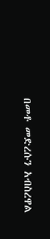በመቶ መድረሱን አብስረዋል